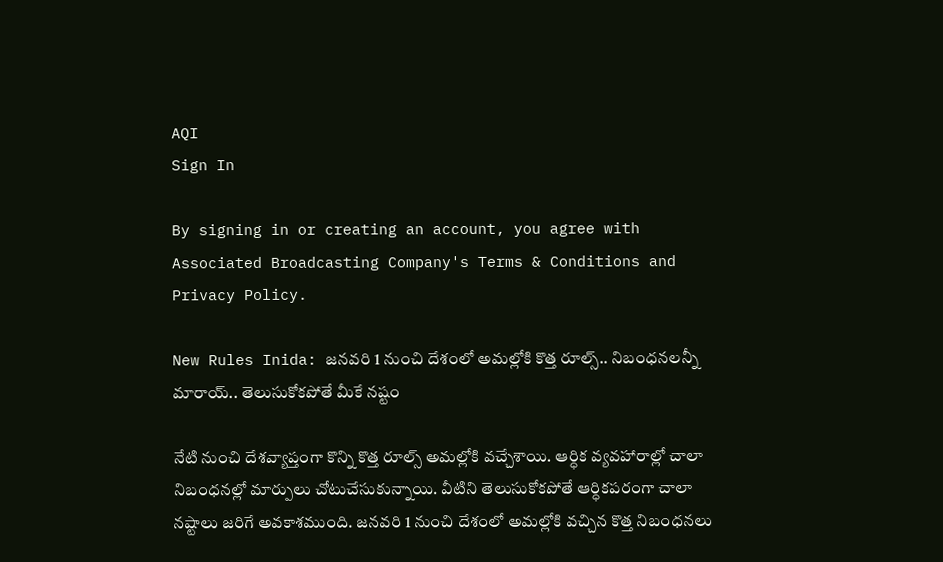AQI
Sign In

By signing in or creating an account, you agree with Associated Broadcasting Company's Terms & Conditions and Privacy Policy.

New Rules Inida: జనవరి 1 నుంచి దేశంలో అమల్లోకి కొత్త రూల్స్.. నిబంధనలన్నీ మారాయ్.. తెలుసుకోకపోతే మీకే నష్టం

నేటి నుంచి దేశవ్యాప్తంగా కొన్ని కొత్త రూల్స్ అమల్లోకి వచ్చేశాయి. ఆర్ధిక వ్యవహారాల్లో చాలా నిబంధనల్లో మార్పులు చోటుచేసుకున్నాయి. వీటిని తెలుసుకోకపోతే ఆర్ధికపరంగా చాలా నష్టాలు జరిగే అవకాశముంది. జనవరి 1 నుంచి దేశంలో అమల్లోకి వచ్చిన కొత్త నిబంధనలు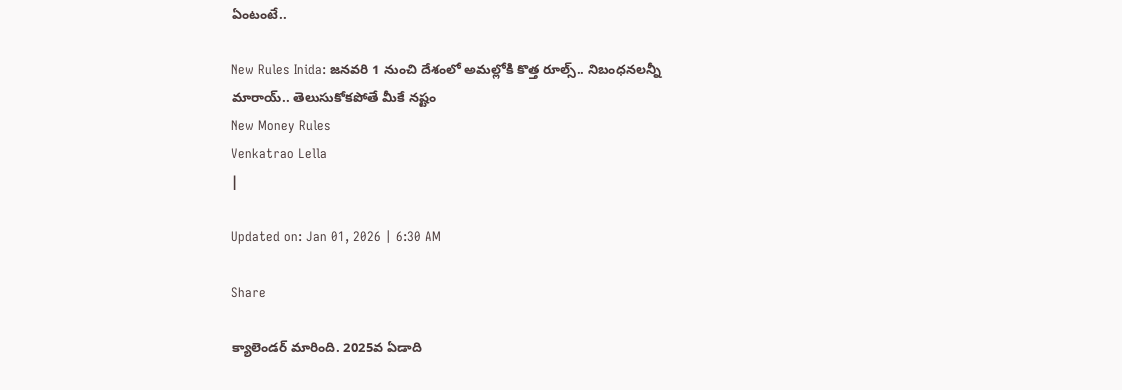ఏంటంటే..

New Rules Inida: జనవరి 1 నుంచి దేశంలో అమల్లోకి కొత్త రూల్స్.. నిబంధనలన్నీ మారాయ్.. తెలుసుకోకపోతే మీకే నష్టం
New Money Rules
Venkatrao Lella
|

Updated on: Jan 01, 2026 | 6:30 AM

Share

క్యాలెండర్ మారింది. 2025వ ఏడాది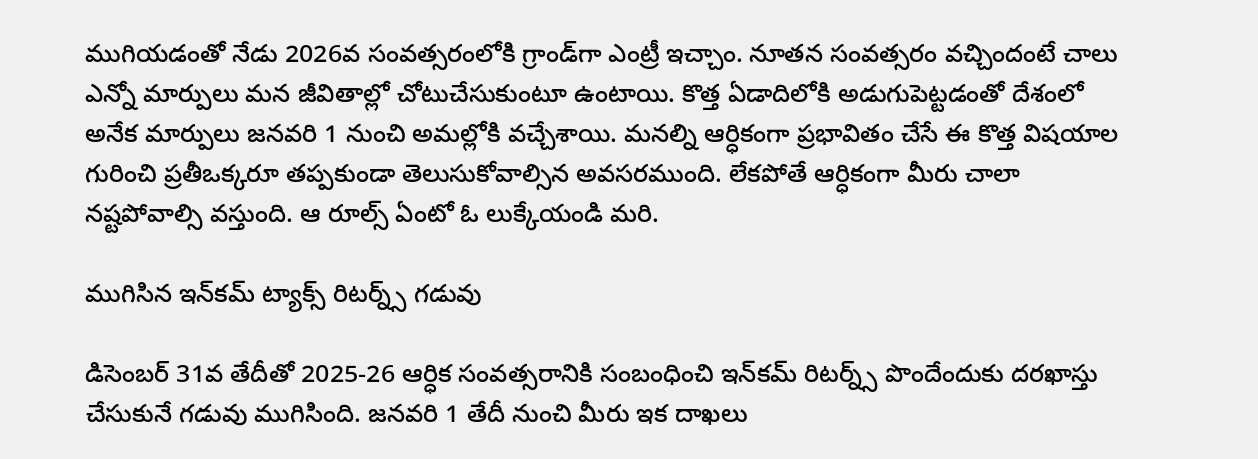ముగియడంతో నేడు 2026వ సంవత్సరంలోకి గ్రాండ్‌గా ఎంట్రీ ఇచ్చాం. నూతన సంవత్సరం వచ్చిందంటే చాలు ఎన్నో మార్పులు మన జీవితాల్లో చోటుచేసుకుంటూ ఉంటాయి. కొత్త ఏడాదిలోకి అడుగుపెట్టడంతో దేశంలో అనేక మార్పులు జనవరి 1 నుంచి అమల్లోకి వచ్చేశాయి. మనల్ని ఆర్ధికంగా ప్రభావితం చేసే ఈ కొత్త విషయాల గురించి ప్రతీఒక్కరూ తప్పకుండా తెలుసుకోవాల్సిన అవసరముంది. లేకపోతే ఆర్ధికంగా మీరు చాలా నష్టపోవాల్సి వస్తుంది. ఆ రూల్స్ ఏంటో ఓ లుక్కేయండి మరి.

ముగిసిన ఇన్‌కమ్ ట్యాక్స్ రిటర్న్స్ గడువు

డిసెంబర్ 31వ తేదీతో 2025-26 ఆర్ధిక సంవత్సరానికి సంబంధించి ఇన్‌కమ్ రిటర్న్స్ పొందేందుకు దరఖాస్తు చేసుకునే గడువు ముగిసింది. జనవరి 1 తేదీ నుంచి మీరు ఇక దాఖలు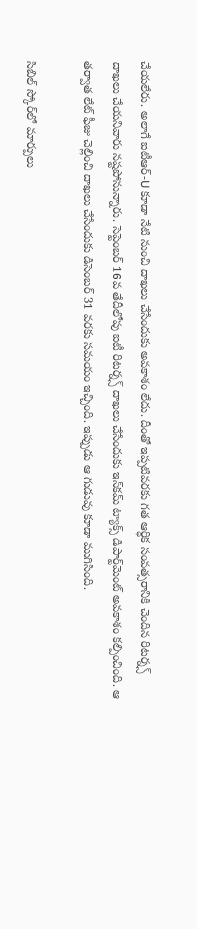చేయలేరు. అలాగే ఐటీఆర్-U కూడా నేటి నుంచి దాఖలు చేసేందుకు అవకాశం లేదు. దీంతో ఇప్పటివరకు గత ఆర్ధిక సంవత్సరానికి చెందిన రిటర్న్స్ దాఖలు చేయనివారు నష్టపోనున్నారు. సెప్టెంబర్ 16వ తేదీలోపు ఐటీ రిటర్న్స్ దాఖలు చేసేందుకు ఇన్‌కమ్ ట్యాక్స్ డిపార్ట్‌మెంట్ అవకాశం కల్పించింది. ఆ తర్వాత లేట్ ఫీజు చెల్లించి దాఖలు చేసేందుకు డిసెంబర్ 31 వరకు సమయం ఇచ్చింది. ఇప్పుడు ఆ గుడువు కూడా ముగిసింది.

సిబిల్ స్కోర్‌లో మార్పులు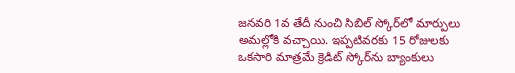జనవరి 1వ తేదీ నుంచి సిబిల్ స్కోర్‌లో మార్పులు అమల్లోకి వచ్చాయి. ఇప్పటివరకు 15 రోజులకు ఒకసారి మాత్రమే క్రెడిట్ స్కోర్‌ను బ్యాంకులు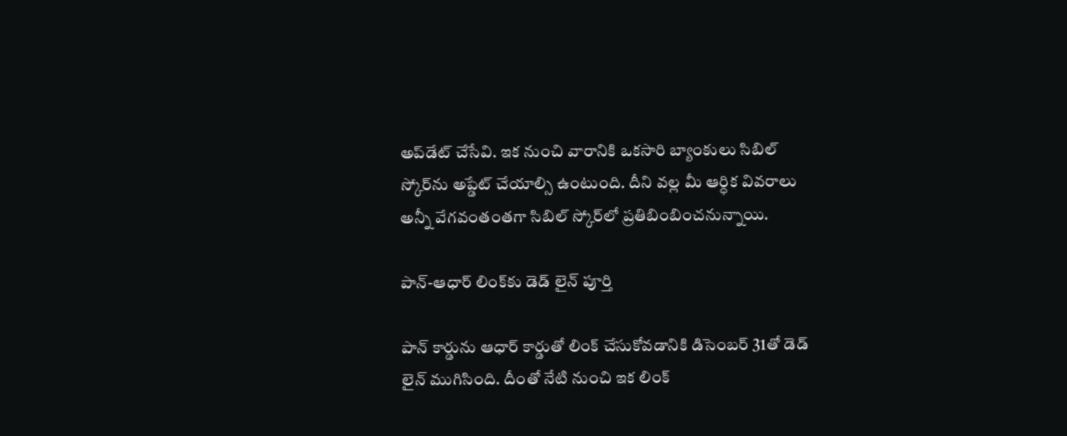అప్‌డేట్ చేసేవి. ఇక నుంచి వారానికి ఒకసారి బ్యాంకులు సిబిల్ స్కోర్‌ను అప్డేట్ చేయాల్సి ఉంటుంది. దీని వల్ల మీ ఆర్ధిక వివరాలు అన్నీ వేగవంతంతగా సిబిల్ స్కోర్‌లో ప్రతిబింబించనున్నాయి.

పాన్-ఆధార్ లింక్‌కు డెడ్ లైన్ పూర్తి

పాన్ కార్డును ఆధార్ కార్డుతో లింక్ చేసుకోవడానికి డిసెంబర్ 31తో డెడ్ లైన్ ముగిసింది. దీంతో నేటి నుంచి ఇక లింక్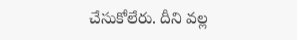చేసుకోలేరు. దీని వల్ల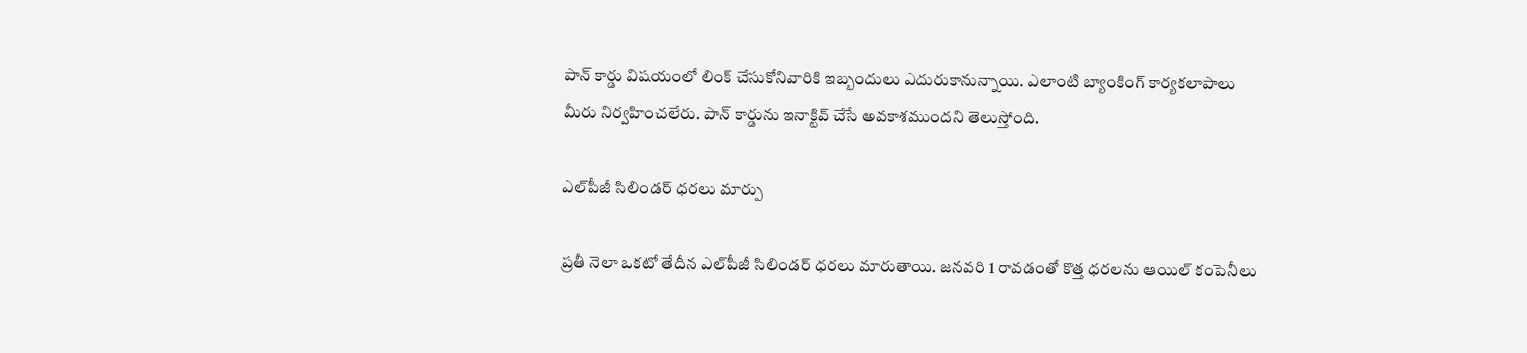పాన్ కార్డు విషయంలో లింక్ చేసుకోనివారికి ఇబ్బందులు ఎదురుకానున్నాయి. ఎలాంటి బ్యాంకింగ్ కార్యకలాపాలు మీరు నిర్వహించలేరు. పాన్ కార్డును ఇనాక్టివ్ చేసే అవకాశముందని తెలుస్తోంది.

ఎల్‌పీజీ సిలిండర్ ధరలు మార్పు

ప్రతీ నెలా ఒకటో తేదీన ఎల్‌పీజీ సిలిండర్ ధరలు మారుతాయి. జనవరి 1 రావడంతో కొత్త ధరలను ఆయిల్ కంపెనీలు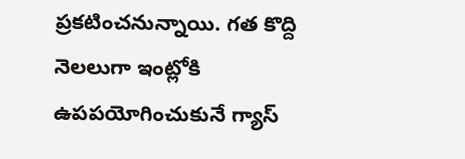ప్రకటించనున్నాయి. గత కొద్ది నెలలుగా ఇంట్లోకి ఉపపయోగించుకునే గ్యాస్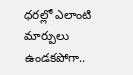ధరల్లో ఎలాంటి మార్పులు ఉండకపోగా..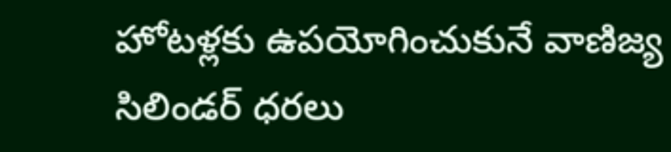హోటళ్లకు ఉపయోగించుకునే వాణిజ్య సిలిండర్ ధరలు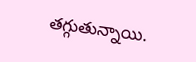తగ్గుతున్నాయి.